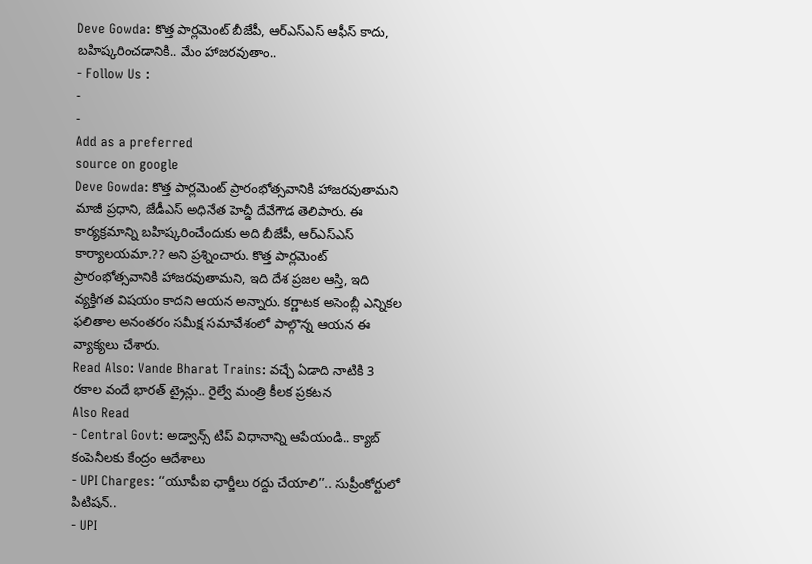Deve Gowda: కొత్త పార్లమెంట్ బీజేపీ, ఆర్ఎస్ఎస్ ఆఫీస్ కాదు, బహిష్కరించడానికి.. మేం హాజరవుతాం..
- Follow Us :
-
-
Add as a preferred
source on google
Deve Gowda: కొత్త పార్లమెంట్ ప్రారంభోత్సవానికి హాజరవుతామని మాజీ ప్రధాని, జేడీఎస్ అధినేత హెచ్డీ దేవేగౌడ తెలిపారు. ఈ కార్యక్రమాన్ని బహిష్కరించేందుకు అది బీజేపీ, ఆర్ఎస్ఎస్ కార్యాలయమా.?? అని ప్రశ్నించారు. కొత్త పార్లమెంట్ ప్రారంభోత్సవానికి హాజరవుతామని, ఇది దేశ ప్రజల ఆస్తి, ఇది వ్యక్తిగత విషయం కాదని ఆయన అన్నారు. కర్ణాటక అసెంబ్లీ ఎన్నికల ఫలితాల అనంతరం సమీక్ష సమావేశంలో పాల్గొన్న ఆయన ఈ వ్యాక్యలు చేశారు.
Read Also: Vande Bharat Trains: వచ్చే ఏడాది నాటికి 3 రకాల వందే భారత్ ట్రైన్లు.. రైల్వే మంత్రి కీలక ప్రకటన
Also Read
- Central Govt: అడ్వాన్స్ టిప్ విధానాన్ని ఆపేయండి.. క్యాబ్ కంపెనీలకు కేంద్రం ఆదేశాలు
- UPI Charges: ‘‘యూపీఐ ఛార్జీలు రద్దు చేయాలి’’.. సుప్రీంకోర్టులో పిటిషన్..
- UPI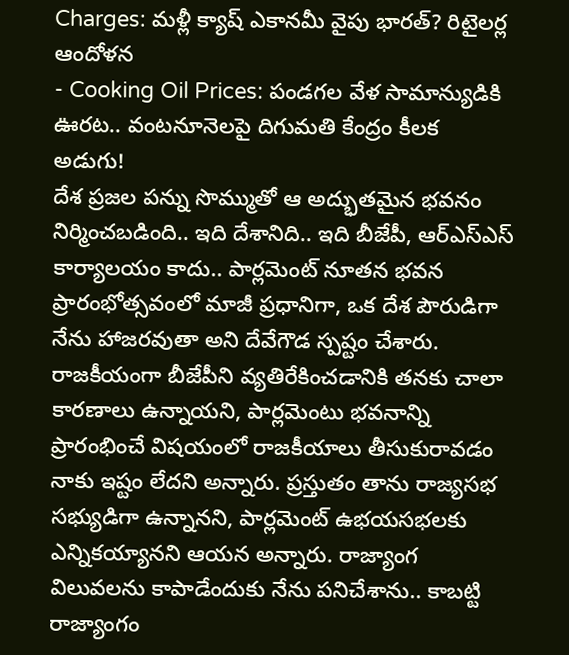Charges: మళ్లీ క్యాష్ ఎకానమీ వైపు భారత్? రిటైలర్ల ఆందోళన
- Cooking Oil Prices: పండగల వేళ సామాన్యుడికి ఊరట.. వంటనూనెలపై దిగుమతి కేంద్రం కీలక అడుగు!
దేశ ప్రజల పన్ను సొమ్ముతో ఆ అద్భుతమైన భవనం నిర్మించబడింది.. ఇది దేశానిది.. ఇది బీజేపీ, ఆర్ఎస్ఎస్ కార్యాలయం కాదు.. పార్లమెంట్ నూతన భవన ప్రారంభోత్సవంలో మాజీ ప్రధానిగా, ఒక దేశ పౌరుడిగా నేను హాజరవుతా అని దేవేగౌడ స్పష్టం చేశారు. రాజకీయంగా బీజేపీని వ్యతిరేకించడానికి తనకు చాలా కారణాలు ఉన్నాయని, పార్లమెంటు భవనాన్ని ప్రారంభించే విషయంలో రాజకీయాలు తీసుకురావడం నాకు ఇష్టం లేదని అన్నారు. ప్రస్తుతం తాను రాజ్యసభ సభ్యుడిగా ఉన్నానని, పార్లమెంట్ ఉభయసభలకు ఎన్నికయ్యానని ఆయన అన్నారు. రాజ్యాంగ విలువలను కాపాడేందుకు నేను పనిచేశాను.. కాబట్టి రాజ్యాంగం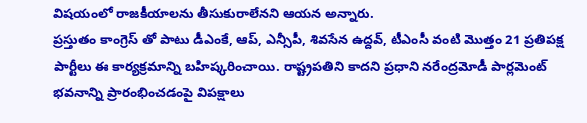విషయంలో రాజకీయాలను తీసుకురాలేనని ఆయన అన్నారు.
ప్రస్తుతం కాంగ్రెస్ తో పాటు డీఎంకే, ఆప్, ఎన్సీపీ, శివసేన ఉద్దవ్, టీఎంసీ వంటి మొత్తం 21 ప్రతిపక్ష పార్టీలు ఈ కార్యక్రమాన్ని బహిష్కరించాయి. రాష్ట్రపతిని కాదని ప్రధాని నరేంద్రమోడీ పార్లమెంట్ భవనాన్ని ప్రారంభించడంపై విపక్షాలు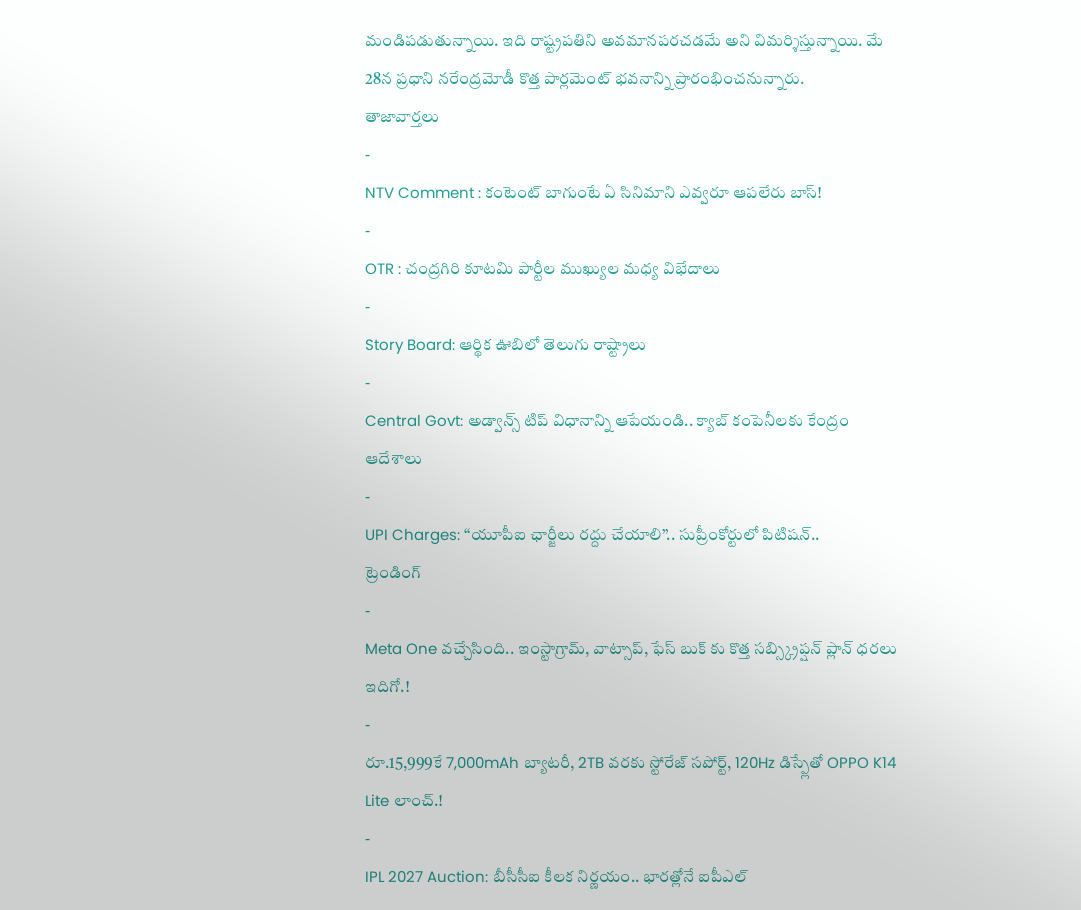మండిపడుతున్నాయి. ఇది రాష్ట్రపతిని అవమానపరచడమే అని విమర్శిస్తున్నాయి. మే 28న ప్రధాని నరేంద్రమోడీ కొత్త పార్లమెంట్ భవనాన్ని ప్రారంభించనున్నారు.
తాజావార్తలు
-
NTV Comment : కంటెంట్ బాగుంటే ఏ సినిమాని ఎవ్వరూ ఆపలేరు బాస్!
-
OTR : చంద్రగిరి కూటమి పార్టీల ముఖ్యుల మధ్య విభేదాలు
-
Story Board: ఆర్థిక ఊబిలో తెలుగు రాష్ట్రాలు
-
Central Govt: అడ్వాన్స్ టిప్ విధానాన్ని ఆపేయండి.. క్యాబ్ కంపెనీలకు కేంద్రం ఆదేశాలు
-
UPI Charges: ‘‘యూపీఐ ఛార్జీలు రద్దు చేయాలి’’.. సుప్రీంకోర్టులో పిటిషన్..
ట్రెండింగ్
-
Meta One వచ్చేసింది.. ఇంస్టాగ్రామ్, వాట్సాప్, ఫేస్ బుక్ కు కొత్త సబ్స్క్రిప్షన్ ప్లాన్ ధరలు ఇదిగో.!
-
రూ.15,999కే 7,000mAh బ్యాటరీ, 2TB వరకు స్టోరేజ్ సపోర్ట్, 120Hz డిస్ప్లేతో OPPO K14 Lite లాంచ్.!
-
IPL 2027 Auction: బీసీసీఐ కీలక నిర్ణయం.. భారత్లోనే ఐపీఎల్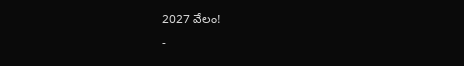2027 వేలం!
-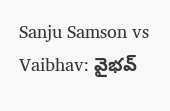Sanju Samson vs Vaibhav: వైభవ్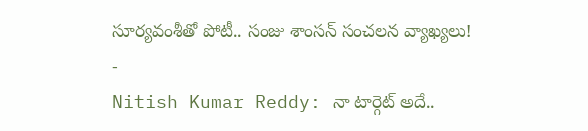సూర్యవంశీతో పోటీ.. సంజు శాంసన్ సంచలన వ్యాఖ్యలు!
-
Nitish Kumar Reddy: నా టార్గెట్ అదే..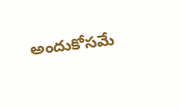అందుకోసమే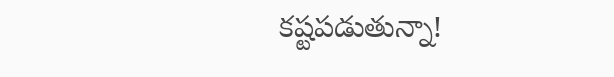కష్టపడుతున్నా!